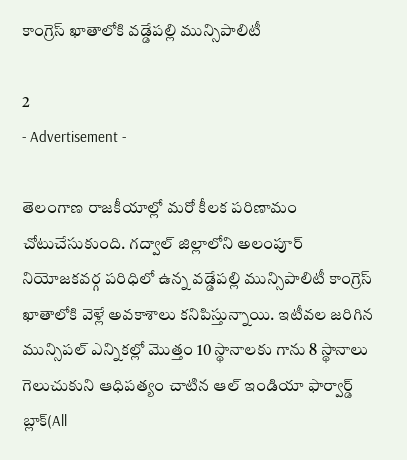కాంగ్రెస్ ఖాతాలోకి వడ్డేపల్లి మున్సిపాలిటీ

2
- Advertisement -

తెలంగాణ రాజకీయాల్లో మరో కీలక పరిణామం చోటుచేసుకుంది. గద్వాల్ జిల్లాలోని అలంపూర్ నియోజకవర్గ పరిధిలో ఉన్న వడ్డేపల్లి మున్సిపాలిటీ కాంగ్రెస్ ఖాతాలోకి వెళ్లే అవకాశాలు కనిపిస్తున్నాయి. ఇటీవల జరిగిన మున్సిపల్ ఎన్నికల్లో మొత్తం 10 స్థానాలకు గాను 8 స్థానాలు గెలుచుకుని ఆధిపత్యం చాటిన ఆల్ ఇండియా ఫార్వార్డ్ బ్లాక్(All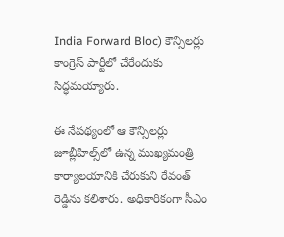India Forward Bloc) కౌన్సిలర్లు కాంగ్రెస్ పార్టీలో చేరేందుకు సిద్ధమయ్యారు.

ఈ నేపథ్యంలో ఆ కౌన్సిలర్లు జూబ్లీహిల్స్‌లో ఉన్న ముఖ్యమంత్రి కార్యాలయానికి చేరుకుని రేవంత్ రెడ్డిను కలిశారు. అధికారికంగా సీఎం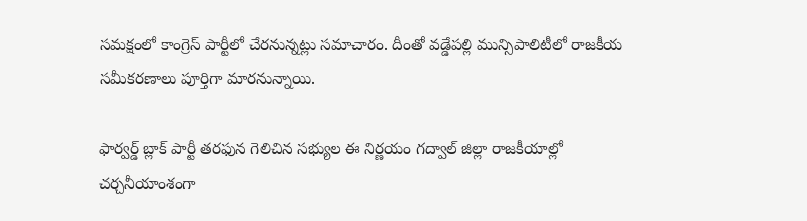సమక్షంలో కాంగ్రెస్ పార్టీలో చేరనున్నట్లు సమాచారం. దీంతో వడ్డేపల్లి మున్సిపాలిటీలో రాజకీయ సమీకరణాలు పూర్తిగా మారనున్నాయి.

ఫార్వర్డ్ బ్లాక్ పార్టీ తరఫున గెలిచిన సభ్యుల ఈ నిర్ణయం గద్వాల్ జిల్లా రాజకీయాల్లో చర్చనీయాంశంగా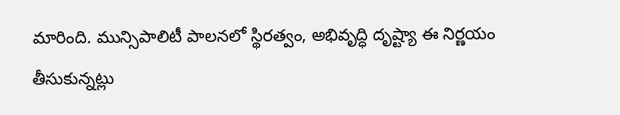మారింది. మున్సిపాలిటీ పాలనలో స్థిరత్వం, అభివృద్ధి దృష్ట్యా ఈ నిర్ణయం తీసుకున్నట్లు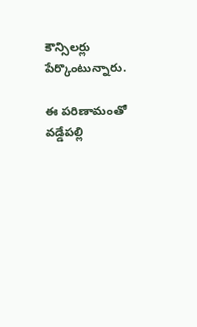కౌన్సిలర్లు పేర్కొంటున్నారు.

ఈ పరిణామంతో వడ్డేపల్లి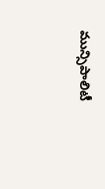మున్సిపాలిటీ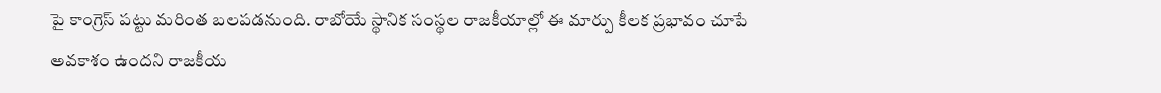పై కాంగ్రెస్ పట్టు మరింత బలపడనుంది. రాబోయే స్థానిక సంస్థల రాజకీయాల్లో ఈ మార్పు కీలక ప్రభావం చూపే అవకాశం ఉందని రాజకీయ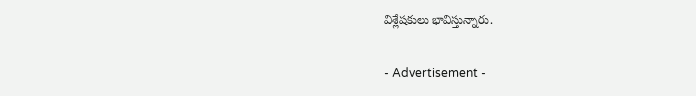విశ్లేషకులు భావిస్తున్నారు.

- Advertisement -